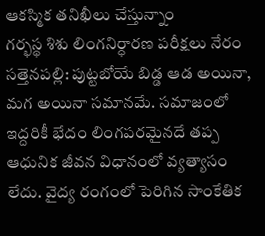ఆకస్మిక తనిఖీలు చేస్తున్నాం
గర్భస్థ శిశు లింగనిర్ధారణ పరీక్షలు నేరం
సత్తెనపల్లి: పుట్టబోయే బిడ్డ ఆడ అయినా, మగ అయినా సమానమే. సమాజంలో ఇద్దరికీ భేదం లింగపరమైనదే తప్ప ఆధునిక జీవన విధానంలో వ్యత్యాసం లేదు. వైద్య రంగంలో పెరిగిన సాంకేతిక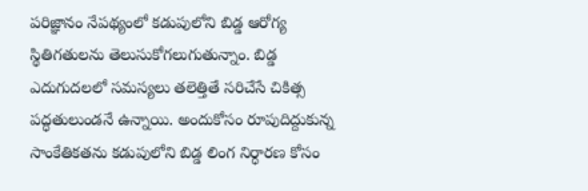పరిజ్ఞానం నేపథ్యంలో కడుపులోని బిడ్డ ఆరోగ్య స్థితిగతులను తెలుసుకోగలుగుతున్నాం. బిడ్డ ఎదుగుదలలో సమస్యలు తలెత్తితే సరిచేసే చికిత్స పద్ధతులుండనే ఉన్నాయి. అందుకోసం రూపుదిద్దుకున్న సాంకేతికతను కడుపులోని బిడ్డ లింగ నిర్ధారణ కోసం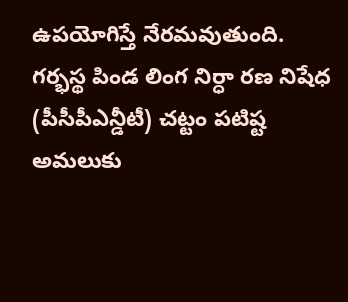ఉపయోగిస్తే నేరమవుతుంది. గర్భస్థ పిండ లింగ నిర్ధా రణ నిషేధ (పీసీపీఎన్డీటీ) చట్టం పటిష్ట అమలుకు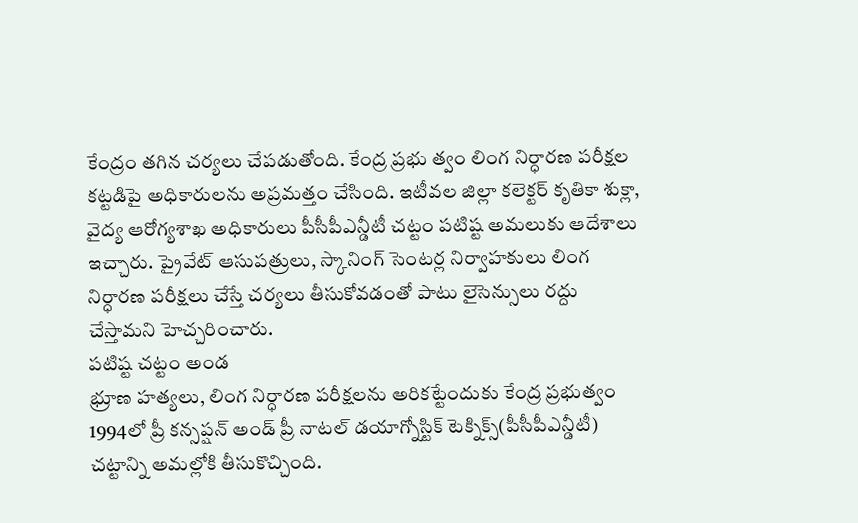కేంద్రం తగిన చర్యలు చేపడుతోంది. కేంద్ర ప్రభు త్వం లింగ నిర్ధారణ పరీక్షల కట్టడిపై అధికారులను అప్రమత్తం చేసింది. ఇటీవల జిల్లా కలెక్టర్ కృతికా శుక్లా, వైద్య ఆరోగ్యశాఖ అధికారులు పీసీపీఎన్డీటీ చట్టం పటిష్ట అమలుకు ఆదేశాలు ఇచ్చారు. ప్రైవేట్ ఆసుపత్రులు, స్కానింగ్ సెంటర్ల నిర్వాహకులు లింగ నిర్ధారణ పరీక్షలు చేస్తే చర్యలు తీసుకోవడంతో పాటు లైసెన్సులు రద్దు చేస్తామని హెచ్చరించారు.
పటిష్ట చట్టం అండ
భ్రూణ హత్యలు, లింగ నిర్ధారణ పరీక్షలను అరికట్టేందుకు కేంద్ర ప్రభుత్వం 1994లో ప్రీ కన్సప్షన్ అండ్ ప్రీ నాటల్ డయాగ్నోస్టిక్ టెక్నిక్స్(పీసీపీఎన్డీటీ) చట్టాన్ని అమల్లోకి తీసుకొచ్చింది.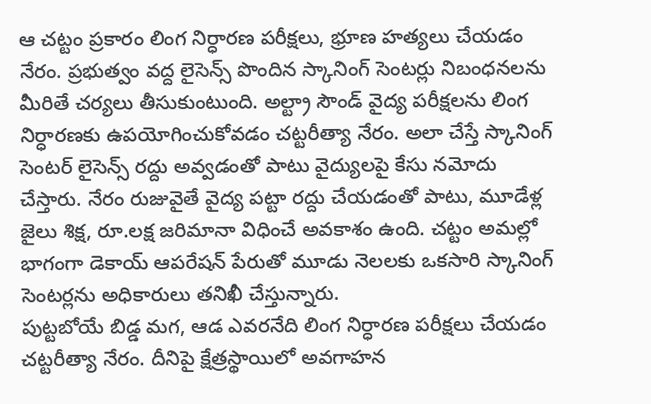ఆ చట్టం ప్రకారం లింగ నిర్ధారణ పరీక్షలు, భ్రూణ హత్యలు చేయడం నేరం. ప్రభుత్వం వద్ద లైసెన్స్ పొందిన స్కానింగ్ సెంటర్లు నిబంధనలను మీరితే చర్యలు తీసుకుంటుంది. అల్ట్రా సౌండ్ వైద్య పరీక్షలను లింగ నిర్ధారణకు ఉపయోగించుకోవడం చట్టరీత్యా నేరం. అలా చేస్తే స్కానింగ్ సెంటర్ లైసెన్స్ రద్దు అవ్వడంతో పాటు వైద్యులపై కేసు నమోదు చేస్తారు. నేరం రుజువైతే వైద్య పట్టా రద్దు చేయడంతో పాటు, మూడేళ్ల జైలు శిక్ష, రూ.లక్ష జరిమానా విధించే అవకాశం ఉంది. చట్టం అమల్లో భాగంగా డెకాయ్ ఆపరేషన్ పేరుతో మూడు నెలలకు ఒకసారి స్కానింగ్ సెంటర్లను అధికారులు తనిఖీ చేస్తున్నారు.
పుట్టబోయే బిడ్డ మగ, ఆడ ఎవరనేది లింగ నిర్ధారణ పరీక్షలు చేయడం చట్టరీత్యా నేరం. దీనిపై క్షేత్రస్థాయిలో అవగాహన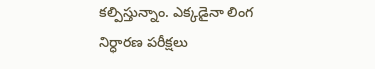కల్పిస్తున్నాం. ఎక్కడైనా లింగ నిర్ధారణ పరీక్షలు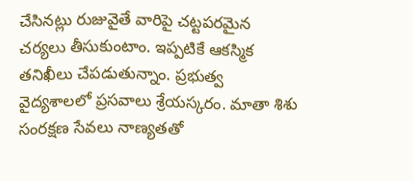చేసినట్లు రుజువైతే వారిపై చట్టపరమైన చర్యలు తీసుకుంటాం. ఇప్పటికే ఆకస్మిక తనిఖీలు చేపడుతున్నాం. ప్రభుత్వ వైద్యశాలలో ప్రసవాలు శ్రేయస్కరం. మాతా శిశు సంరక్షణ సేవలు నాణ్యతతో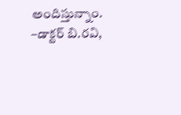అందిస్తున్నాం.
–డాక్టర్ బి.రవి,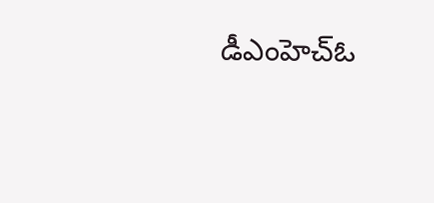డీఎంహెచ్ఓ